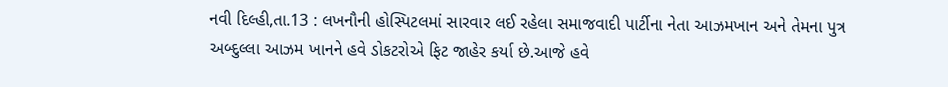નવી દિલ્હી,તા.13 : લખનૌની હોસ્પિટલમાં સારવાર લઈ રહેલા સમાજવાદી પાર્ટીના નેતા આઝમખાન અને તેમના પુત્ર અબ્દુલ્લા આઝમ ખાનને હવે ડોકટરોએ ફિટ જાહેર કર્યા છે.આજે હવે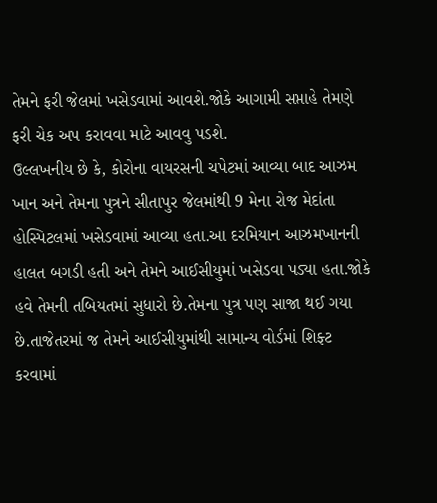તેમને ફરી જેલમાં ખસેડવામાં આવશે.જોકે આગામી સપ્તાહે તેમણે ફરી ચેક અપ કરાવવા માટે આવવુ પડશે.
ઉલ્લખનીય છે કે, કોરોના વાયરસની ચપેટમાં આવ્યા બાદ આઝમ ખાન અને તેમના પુત્રને સીતાપુર જેલમાંથી 9 મેના રોજ મેદાંતા હોસ્પિટલમાં ખસેડવામાં આવ્યા હતા.આ દરમિયાન આઝમખાનની હાલત બગડી હતી અને તેમને આઈસીયુમાં ખસેડવા પડ્યા હતા.જોકે હવે તેમની તબિયતમાં સુધારો છે.તેમના પુત્ર પણ સાજા થઈ ગયા છે.તાજેતરમાં જ તેમને આઈસીયુમાંથી સામાન્ય વોર્ડમાં શિફ્ટ કરવામાં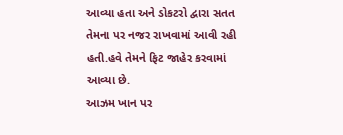આવ્યા હતા અને ડોકટરો દ્વારા સતત તેમના પર નજર રાખવામાં આવી રહી હતી.હવે તેમને ફિટ જાહેર કરવામાં આવ્યા છે.
આઝમ ખાન પર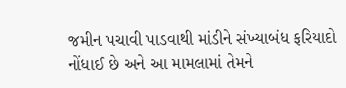જમીન પચાવી પાડવાથી માંડીને સંખ્યાબંધ ફરિયાદો નોંધાઈ છે અને આ મામલામાં તેમને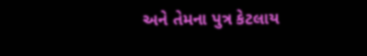અને તેમના પુત્ર કેટલાય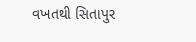વખતથી સિતાપુર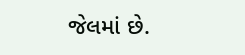જેલમાં છે.